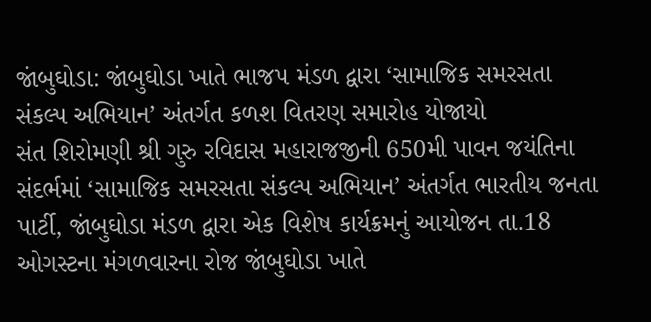જાંબુઘોડા: જાંબુઘોડા ખાતે ભાજપ મંડળ દ્વારા ‘સામાજિક સમરસતા સંકલ્પ અભિયાન’ અંતર્ગત કળશ વિતરણ સમારોહ યોજાયો
સંત શિરોમણી શ્રી ગુરુ રવિદાસ મહારાજજીની 650મી પાવન જયંતિના સંદર્ભમાં ‘સામાજિક સમરસતા સંકલ્પ અભિયાન’ અંતર્ગત ભારતીય જનતા પાર્ટી, જાંબુઘોડા મંડળ દ્વારા એક વિશેષ કાર્યક્રમનું આયોજન તા.18 ઓગસ્ટના મંગળવારના રોજ જાંબુઘોડા ખાતે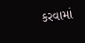કરવામાં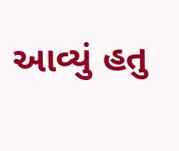આવ્યું હતુ